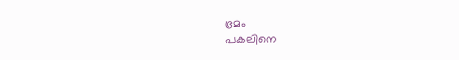ഭ്രമം
പകലിനെ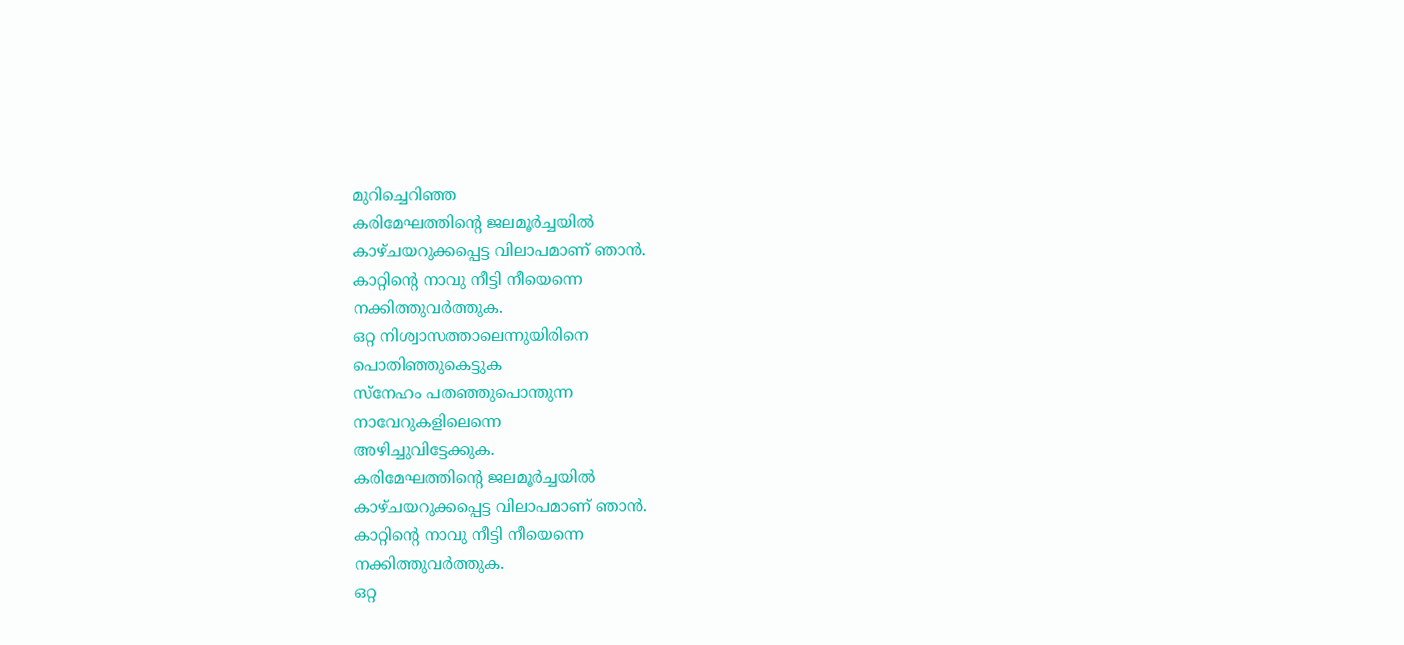മുറിച്ചെറിഞ്ഞ
കരിമേഘത്തിന്റെ ജലമൂർച്ചയിൽ
കാഴ്ചയറുക്കപ്പെട്ട വിലാപമാണ് ഞാൻ.
കാറ്റിന്റെ നാവു നീട്ടി നീയെന്നെ
നക്കിത്തുവർത്തുക.
ഒറ്റ നിശ്വാസത്താലെന്നുയിരിനെ
പൊതിഞ്ഞുകെട്ടുക
സ്നേഹം പതഞ്ഞുപൊന്തുന്ന
നാവേറുകളിലെന്നെ
അഴിച്ചുവിട്ടേക്കുക.
കരിമേഘത്തിന്റെ ജലമൂർച്ചയിൽ
കാഴ്ചയറുക്കപ്പെട്ട വിലാപമാണ് ഞാൻ.
കാറ്റിന്റെ നാവു നീട്ടി നീയെന്നെ
നക്കിത്തുവർത്തുക.
ഒറ്റ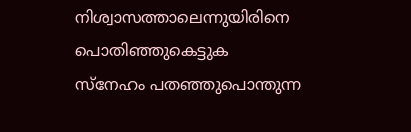നിശ്വാസത്താലെന്നുയിരിനെ
പൊതിഞ്ഞുകെട്ടുക
സ്നേഹം പതഞ്ഞുപൊന്തുന്ന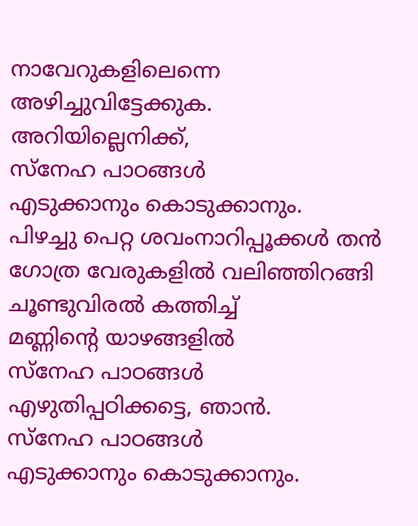നാവേറുകളിലെന്നെ
അഴിച്ചുവിട്ടേക്കുക.
അറിയില്ലെനിക്ക്,
സ്നേഹ പാഠങ്ങൾ
എടുക്കാനും കൊടുക്കാനും.
പിഴച്ചു പെറ്റ ശവംനാറിപ്പൂക്കൾ തൻ
ഗോത്ര വേരുകളിൽ വലിഞ്ഞിറങ്ങി
ചൂണ്ടുവിരൽ കത്തിച്ച്
മണ്ണിന്റെ യാഴങ്ങളിൽ
സ്നേഹ പാഠങ്ങൾ
എഴുതിപ്പഠിക്കട്ടെ, ഞാൻ.
സ്നേഹ പാഠങ്ങൾ
എടുക്കാനും കൊടുക്കാനും.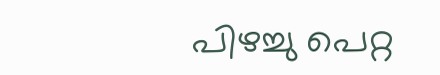പിഴച്ചു പെറ്റ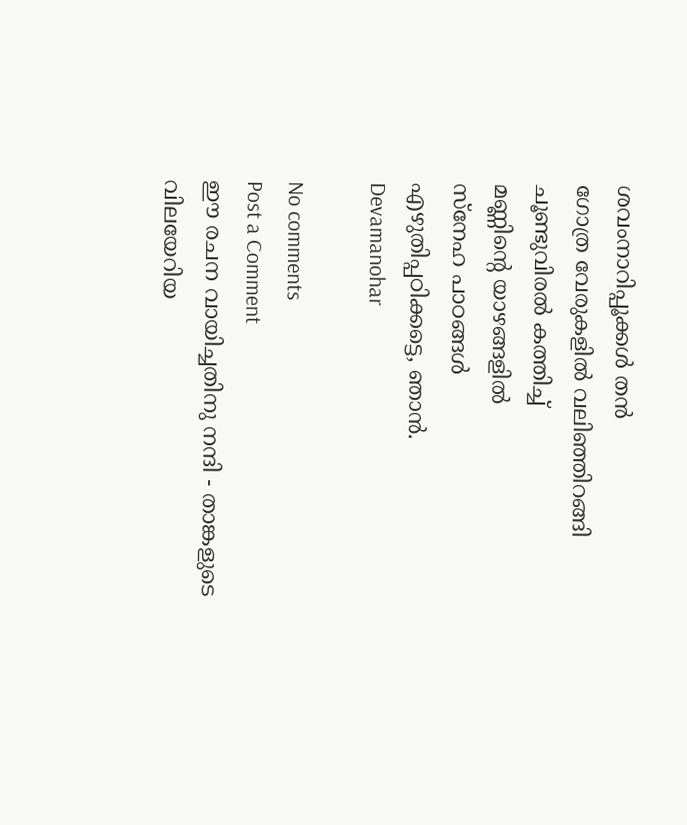ശവംനാറിപ്പൂക്കൾ തൻ
ഗോത്ര വേരുകളിൽ വലിഞ്ഞിറങ്ങി
ചൂണ്ടുവിരൽ കത്തിച്ച്
മണ്ണിന്റെ യാഴങ്ങളിൽ
സ്നേഹ പാഠങ്ങൾ
എഴുതിപ്പഠിക്കട്ടെ, ഞാൻ.
Devamanohar

No comments
Post a Comment
ഈ രചന വായിച്ചതിനു നന്ദി - താങ്കളുടെ വിലയേറിയ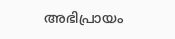അഭിപ്രായം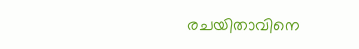രചയിതാവിനെ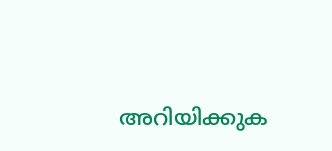അറിയിക്കുക